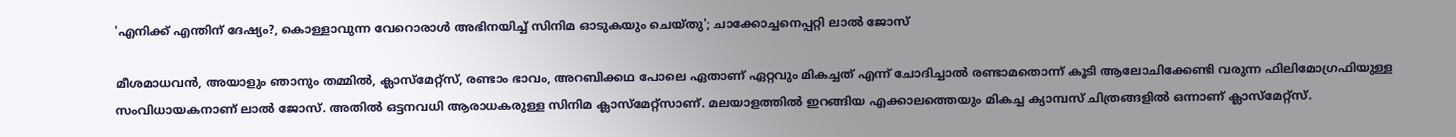'എനിക്ക് എന്തിന് ദേഷ്യം?, കൊള്ളാവുന്ന വേറൊരാൾ അഭിനയിച്ച് സിനിമ ഓടുകയും ചെയ്തു'; ചാക്കോച്ചനെപ്പറ്റി ലാൽ ജോസ്

മീശമാധവൻ, അയാളും ഞാനും തമ്മിൽ, ക്ലാസ്മേറ്റ്സ്‌, രണ്ടാം ഭാവം, അറബിക്കഥ പോലെ ഏതാണ്‌ ഏറ്റവും മികച്ചത്‌ എന്ന് ചോദിച്ചാൽ രണ്ടാമതൊന്ന് കൂടി ആലോചിക്കേണ്ടി വരുന്ന ഫിലിമോഗ്രഫിയുള്ള സംവിധായകനാണ്‌ ലാൽ ജോസ്‌. അതിൽ ഒട്ടനവധി ആരാധകരുള്ള സിനിമ ക്ലാസ്മേറ്റ്സാണ്. മലയാളത്തിൽ ഇറങ്ങിയ എക്കാലത്തെയും മികച്ച ക്യാമ്പസ് ചിത്രങ്ങളിൽ ഒന്നാണ് ക്ലാസ്മേറ്റ്സ്.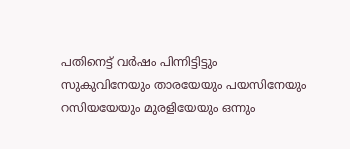പതിനെട്ട് വർഷം പിന്നിട്ടിട്ടും സുകുവിനേയും താരയേയും പയസിനേയും റസിയയേയും മുരളിയേയും ഒന്നും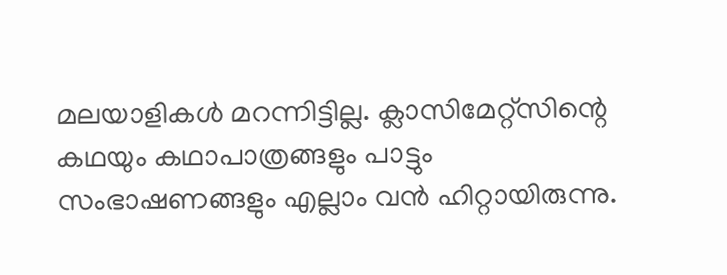മലയാളികൾ മറന്നിട്ടില്ല. ക്ലാസിമേറ്റ്സിന്റെ കഥയും കഥാപാത്രങ്ങളും പാട്ടും സംഭാഷണങ്ങളും എല്ലാം വൻ ഹിറ്റായിരുന്നു.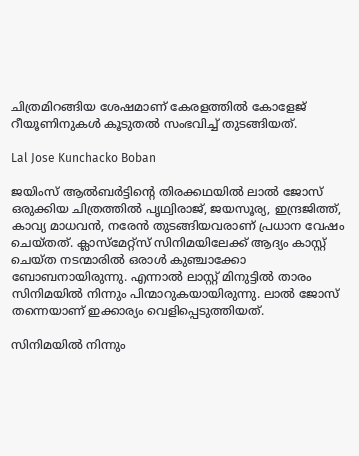ചിത്രമിറങ്ങിയ ശേഷമാണ് കേരളത്തിൽ കോളേജ് റീയൂണിനുകൾ കൂടുതൽ സംഭവിച്ച് തുടങ്ങിയത്.

Lal Jose Kunchacko Boban

ജയിംസ് ആല്‍ബര്‍ട്ടിന്‍റെ തിരക്കഥയിൽ ലാൽ ജോസ് ഒരുക്കിയ ചിത്രത്തിൽ പൃഥ്വിരാജ്, ജയസൂര്യ, ഇന്ദ്രജിത്ത്, കാവ്യ മാധവൻ, നരേൻ തുടങ്ങിയവരാണ് പ്രധാന വേഷം ചെയ്തത്. ക്ലാസ്മേറ്റ്സ് സിനിമയിലേക്ക് ആദ്യം കാസ്റ്റ് ചെയ്ത നടന്മാരിൽ ഒരാൾ കുഞ്ചാക്കോ ബോബനായിരുന്നു. എന്നാൽ ലാസ്റ്റ് മിനുട്ടിൽ താരം സിനിമയിൽ നിന്നും പിന്മാറുകയായിരുന്നു. ലാൽ ജോസ് തന്നെയാണ് ഇക്കാര്യം വെളിപ്പെടുത്തിയത്.

സിനിമയിൽ നിന്നും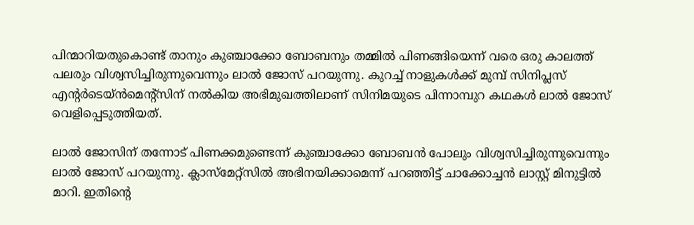പിന്മാറിയതുകൊണ്ട് താനും കുഞ്ചാക്കോ ബോബനും തമ്മിൽ പിണങ്ങിയെന്ന് വരെ ഒരു കാലത്ത് പലരും വിശ്വസിച്ചിരുന്നുവെന്നും ലാൽ ജോസ് പറയുന്നു. കുറച്ച് നാളുകൾക്ക് മുമ്പ് സിനിപ്ലസ് എന്റർടെയ്ൻമെന്റ്സിന് നൽകിയ അഭിമുഖത്തിലാണ് സിനിമയുടെ പിന്നാമ്പുറ കഥകൾ ലാൽ ജോസ് വെളിപ്പെടുത്തിയത്.

ലാൽ ജോസിന് തന്നോട് പിണക്കമുണ്ടെന്ന് കുഞ്ചാക്കോ ബോബൻ പോലും വിശ്വസിച്ചിരുന്നുവെന്നും ലാൽ ജോസ് പറയുന്നു. ക്ലാസ്മേറ്റ്സിൽ അഭിനയിക്കാമെന്ന് പറഞ്ഞിട്ട് ചാക്കോച്ചൻ ലാസ്റ്റ് മിനുട്ടിൽ മാറി. ഇതിന്റെ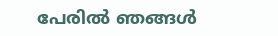പേരിൽ ഞങ്ങൾ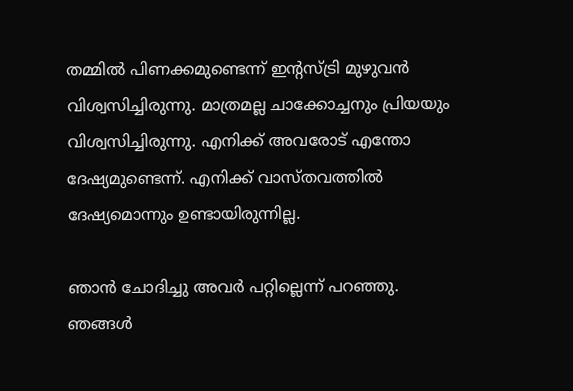തമ്മിൽ പിണക്കമുണ്ടെന്ന് ഇന്റസ്ട്രി മുഴുവൻ വിശ്വസിച്ചിരുന്നു. മാത്രമല്ല ചാക്കോച്ചനും പ്രിയയും വിശ്വസിച്ചിരുന്നു. എനിക്ക് അവരോട് എന്തോ ദേഷ്യമുണ്ടെന്ന്. എനിക്ക് വാസ്തവത്തിൽ ദേഷ്യമൊന്നും ഉണ്ടായിരുന്നില്ല.

ഞാൻ ചോദിച്ചു അവർ പറ്റില്ലെന്ന് പറഞ്ഞു. ഞങ്ങൾ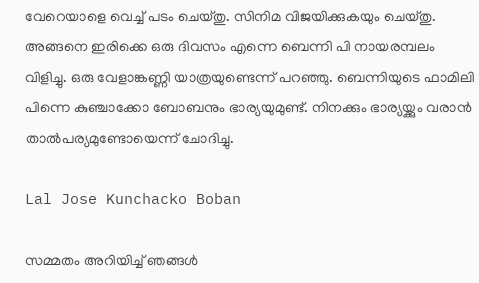വേറെയാളെ വെച്ച് പടം ചെയ്തു. സിനിമ വിജയിക്കുകയും ചെയ്തു. അങ്ങനെ ഇരിക്കെ ഒരു ദിവസം എന്നെ ബെന്നി പി നായരമ്പലം വിളിച്ചു. ഒരു വേളാങ്കണ്ണി യാത്രയുണ്ടെന്ന് പറഞ്ഞു. ബെന്നിയുടെ ഫാമിലി പിന്നെ കുഞ്ചാക്കോ ബോബനും ഭാര്യയുമുണ്ട്. നിനക്കും ഭാര്യയ്ക്കും വരാൻ താൽപര്യമുണ്ടോയെന്ന് ചോദിച്ചു.

Lal Jose Kunchacko Boban

സമ്മതം അറിയിച്ച് ഞങ്ങൾ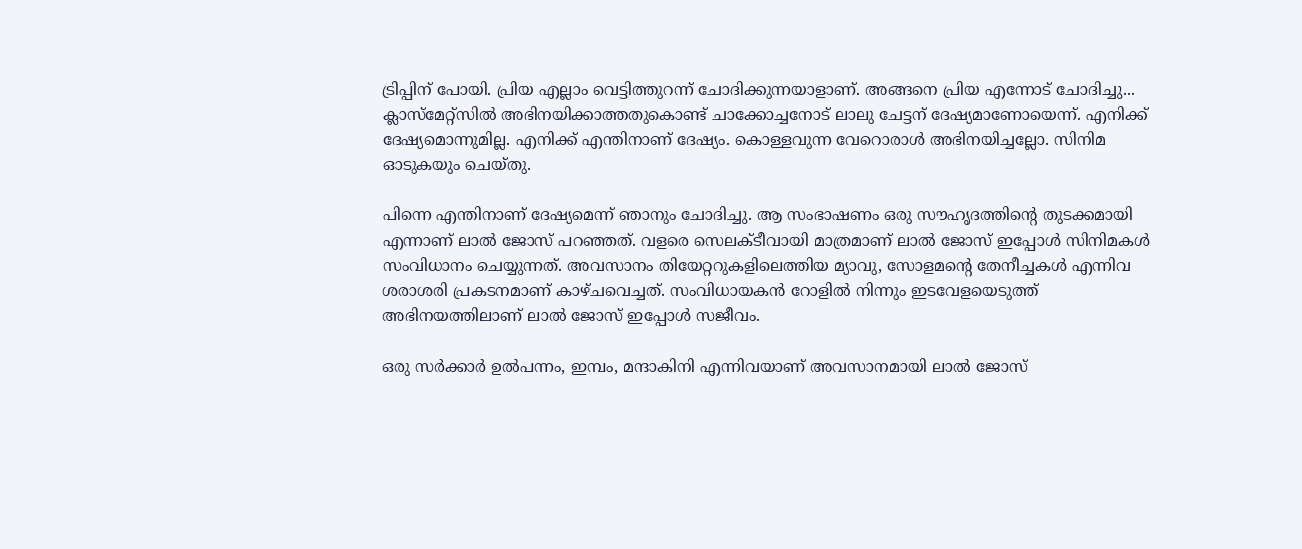ട്രിപ്പിന് പോയി. പ്രിയ എല്ലാം വെട്ടിത്തുറന്ന് ചോദിക്കുന്നയാളാണ്. അങ്ങനെ പ്രിയ എന്നോട് ചോദിച്ചു... ക്ലാസ്മേറ്റ്സിൽ അഭിനയിക്കാത്തതുകൊണ്ട് ചാക്കോച്ചനോട് ലാലു ചേട്ടന് ദേഷ്യമാണോയെന്ന്. എനിക്ക് ദേഷ്യമൊന്നുമില്ല. എനിക്ക് എന്തിനാണ് ദേഷ്യം. കൊള്ളവുന്ന വേറൊരാൾ അഭിനയിച്ചല്ലോ. സിനിമ ഓടുകയും ചെയ്തു.

പിന്നെ എന്തിനാണ് ദേഷ്യമെന്ന് ഞാനും ചോദിച്ചു. ആ സംഭാഷണം ഒരു സൗഹൃദത്തിന്റെ തുടക്കമായി എന്നാണ് ലാൽ ജോസ് പറഞ്ഞത്. വളരെ സെലക്ടീവായി മാത്രമാണ് ലാൽ ജോസ് ഇപ്പോൾ‌ സിനിമകൾ സംവിധാനം ചെയ്യുന്നത്. അവസാനം തിയേറ്ററുകളിലെത്തിയ മ്യാവു, സോളമന്റെ തേനീച്ചകൾ എന്നിവ ശരാശരി പ്രകടനമാണ് കാഴ്ചവെച്ചത്. സംവിധായകൻ റോളിൽ നിന്നും ഇടവേളയെടുത്ത് അഭിനയത്തിലാണ് ലാൽ ജോസ് ഇപ്പോൾ സജീവം.

ഒരു സർക്കാർ‌ ഉൽപന്നം, ഇമ്പം, മന്ദാകിനി എന്നിവയാണ് അവസാനമായി ലാൽ ജോസ്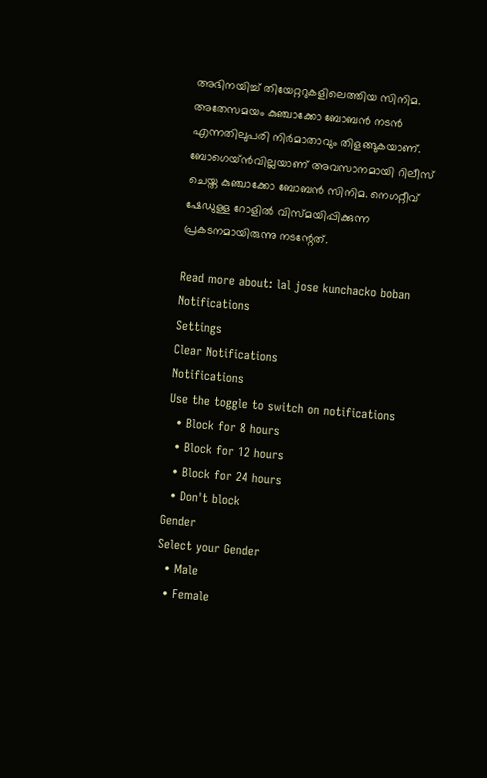അഭിനയിച്ച് തിയേറ്ററുകളിലെത്തിയ സിനിമ. അതേസമയം കുഞ്ചാക്കോ ബോബൻ നടൻ എന്നതിലുപരി നിർമാതാവും തിളങ്ങുകയാണ്. ബോഗെയ്ൻവില്ലയാണ് അവസാനമായി റിലീസ് ചെയ്ത കുഞ്ചാക്കോ ബോബൻ സിനിമ. നെഗറ്റീവ് ഷേഡുള്ള റോളിൽ വിസ്മയിപ്പിക്കുന്ന പ്രകടനമായിരുന്നു നടന്റേത്.

Read more about: lal jose kunchacko boban
Notifications
Settings
Clear Notifications
Notifications
Use the toggle to switch on notifications
  • Block for 8 hours
  • Block for 12 hours
  • Block for 24 hours
  • Don't block
Gender
Select your Gender
  • Male
  • Female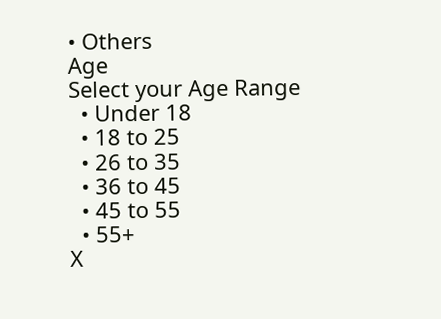• Others
Age
Select your Age Range
  • Under 18
  • 18 to 25
  • 26 to 35
  • 36 to 45
  • 45 to 55
  • 55+
X